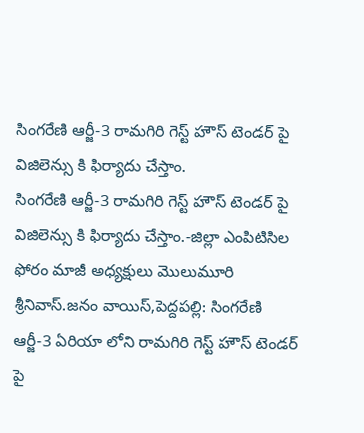సింగరేణి ఆర్జీ-3 రామగిరి గెస్ట్ హౌస్ టెండర్ పై విజిలెన్సు కి ఫిర్యాదు చేస్తాం.
సింగరేణి ఆర్జీ-3 రామగిరి గెస్ట్ హౌస్ టెండర్ పై విజిలెన్సు కి ఫిర్యాదు చేస్తాం.-జిల్లా ఎంపిటిసిల ఫోరం మాజీ అధ్యక్షులు మొలుమూరి శ్రీనివాస్.జనం వాయిస్,పెద్దపల్లి: సింగరేణి ఆర్జీ-3 ఏరియా లోని రామగిరి గెస్ట్ హౌస్ టెండర్ పై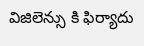విజిలెన్సు కి ఫిర్యాదు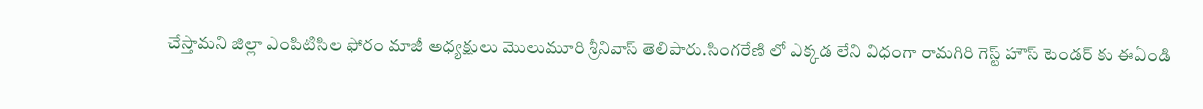చేస్తామని జిల్లా ఎంపిటిసిల ఫోరం మాజీ అధ్యక్షులు మొలుమూరి శ్రీనివాస్ తెలిపారు.సింగరేణి లో ఎక్కడ లేని విధంగా రామగిరి గెస్ట్ హౌస్ టెండర్ కు ఈఏండి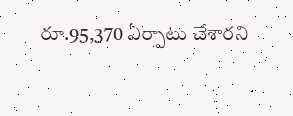రూ.95,370 ఏర్పాటు చేశారని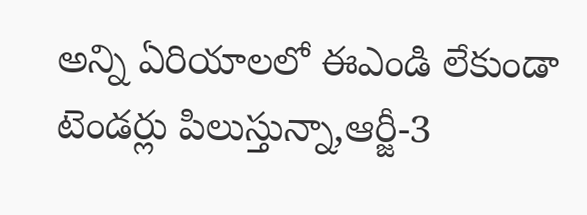అన్ని ఏరియాలలో ఈఎండి లేకుండా టెండర్లు పిలుస్తున్నా,ఆర్జీ-3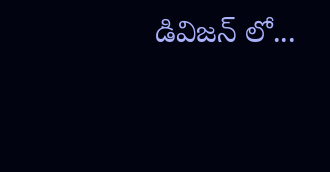డివిజన్ లో...